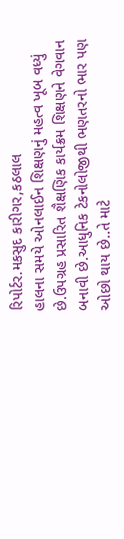રિપોર્ટર.મકસુદ કારીગર,કઠલાલ
હાલના સમયે ઓનલાઈન શિક્ષણનું મહત્વ ખૂબ વધ્યું છે.ઉપગ્રહ પ્રસારિત શૈક્ષણિક કાર્યક્રમ શિક્ષણને વેગવાન બનાવી છે.આધુનિક ટેકનોલોજીથી ભણતરનો ભાર પણ ઓછો થાય છે..તે માટે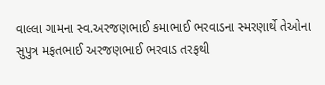વાલ્લા ગામના સ્વ.અરજણભાઈ કમાભાઈ ભરવાડના સ્મરણાર્થે તેઓના સુપુત્ર મફતભાઈ અરજણભાઈ ભરવાડ તરફથી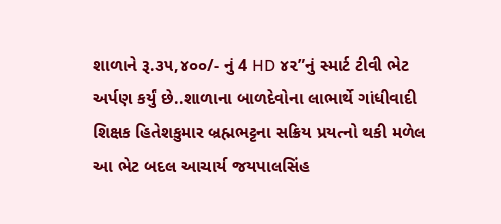શાળાને રૂ.૩૫,૪૦૦/- નું 4 HD ૪૨”નું સ્માર્ટ ટીવી ભેટ અર્પણ કર્યું છે..શાળાના બાળદેવોના લાભાર્થે ગાંધીવાદી શિક્ષક હિતેશકુમાર બ્રહ્મભટ્ટના સક્રિય પ્રયત્નો થકી મળેલ આ ભેટ બદલ આચાર્ય જયપાલસિંહ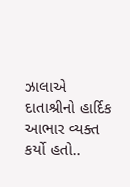ઝાલાએ દાતાશ્રીનો હાર્દિક આભાર વ્યક્ત કર્યો હતો..